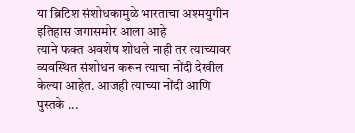या ब्रिटिश संशोधकामुळे भारताचा अश्मयुगीन इतिहास जगासमोर आला आहे
त्याने फक्त अवशेष शोधले नाही तर त्याच्यावर व्यवस्थित संशोधन करून त्याचा नोंदी देखील केल्या आहेत. आजही त्याच्या नोंदी आणि पुस्तके ...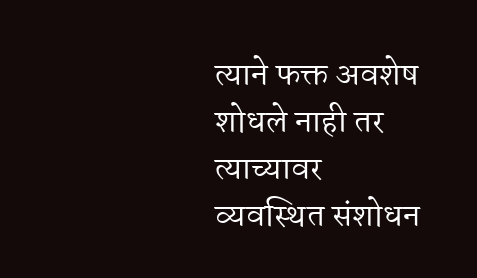त्याने फक्त अवशेष शोधले नाही तर त्याच्यावर व्यवस्थित संशोधन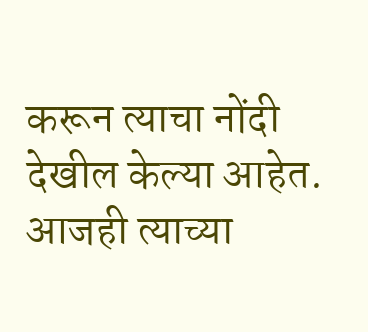करून त्याचा नोंदी देखील केल्या आहेत. आजही त्याच्या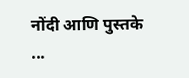नोंदी आणि पुस्तके ...